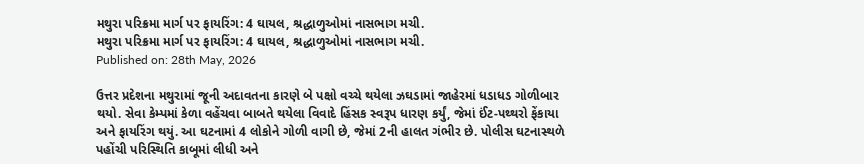મથુરા પરિક્રમા માર્ગ પર ફાયરિંગ: 4 ઘાયલ, શ્રદ્ધાળુઓમાં નાસભાગ મચી.
મથુરા પરિક્રમા માર્ગ પર ફાયરિંગ: 4 ઘાયલ, શ્રદ્ધાળુઓમાં નાસભાગ મચી.
Published on: 28th May, 2026

ઉત્તર પ્રદેશના મથુરામાં જૂની અદાવતના કારણે બે પક્ષો વચ્ચે થયેલા ઝઘડામાં જાહેરમાં ધડાધડ ગોળીબાર થયો. સેવા કેમ્પમાં કેળા વહેંચવા બાબતે થયેલા વિવાદે હિંસક સ્વરૂપ ધારણ કર્યું, જેમાં ઈંટ-પથ્થરો ફેંકાયા અને ફાયરિંગ થયું. આ ઘટનામાં 4 લોકોને ગોળી વાગી છે, જેમાં 2ની હાલત ગંભીર છે. પોલીસ ઘટનાસ્થળે પહોંચી પરિસ્થિતિ કાબૂમાં લીધી અને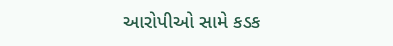આરોપીઓ સામે કડક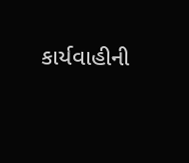કાર્યવાહીની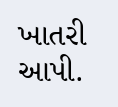ખાતરી આપી.